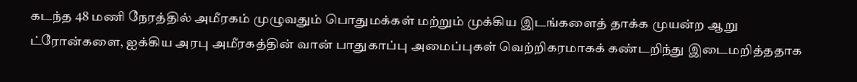கடந்த 48 மணி நேரத்தில் அமீரகம் முழுவதும் பொதுமக்கள் மற்றும் முக்கிய இடங்களைத் தாக்க முயன்ற ஆறு ட்ரோன்களை, ஐக்கிய அரபு அமீரகத்தின் வான் பாதுகாப்பு அமைப்புகள் வெற்றிகரமாகக் கண்டறிந்து இடைமறித்ததாக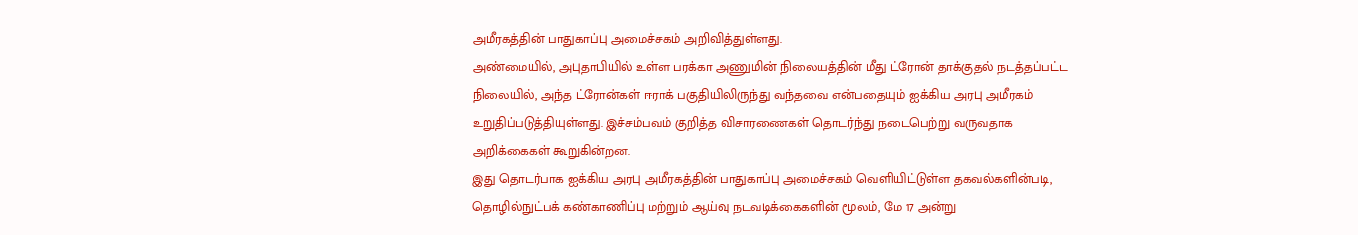அமீரகத்தின் பாதுகாப்பு அமைச்சகம் அறிவித்துள்ளது.
அண்மையில், அபுதாபியில் உள்ள பரக்கா அணுமின் நிலையத்தின் மீது ட்ரோன் தாக்குதல் நடத்தப்பட்ட நிலையில், அந்த ட்ரோன்கள் ஈராக் பகுதியிலிருந்து வந்தவை என்பதையும் ஐக்கிய அரபு அமீரகம் உறுதிப்படுத்தியுள்ளது. இச்சம்பவம் குறித்த விசாரணைகள் தொடர்ந்து நடைபெற்று வருவதாக அறிக்கைகள் கூறுகின்றன.
இது தொடர்பாக ஐக்கிய அரபு அமீரகத்தின் பாதுகாப்பு அமைச்சகம் வெளியிட்டுள்ள தகவல்களின்படி, தொழில்நுட்பக் கண்காணிப்பு மற்றும் ஆய்வு நடவடிக்கைகளின் மூலம், மே 17 அன்று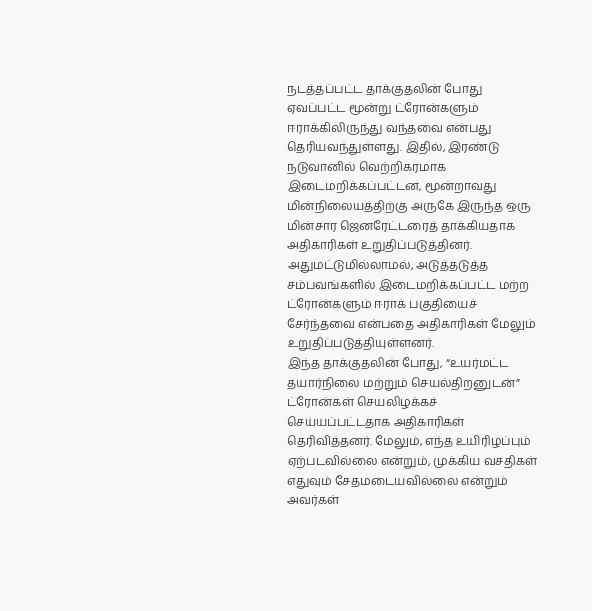நடத்தப்பட்ட தாக்குதலின் போது ஏவப்பட்ட மூன்று ட்ரோன்களும் ஈராக்கிலிருந்து வந்தவை என்பது தெரியவந்துள்ளது. இதில், இரண்டு நடுவானில் வெற்றிகரமாக இடைமறிக்கப்பட்டன, மூன்றாவது மின்நிலையத்திற்கு அருகே இருந்த ஒரு மின்சார ஜெனரேட்டரைத் தாக்கியதாக அதிகாரிகள் உறுதிப்படுத்தினர். அதுமட்டுமில்லாமல், அடுத்தடுத்த சம்பவங்களில் இடைமறிக்கப்பட்ட மற்ற ட்ரோன்களும் ஈராக் பகுதியைச் சேர்ந்தவை என்பதை அதிகாரிகள் மேலும் உறுதிப்படுத்தியுள்ளனர்.
இந்த தாக்குதலின் போது, “உயர்மட்ட தயார்நிலை மற்றும் செயல்திறனுடன்” ட்ரோன்கள் செயலிழக்கச் செய்யப்பட்டதாக அதிகாரிகள் தெரிவித்தனர். மேலும், எந்த உயிரிழப்பும் ஏற்படவில்லை என்றும், முக்கிய வசதிகள் எதுவும் சேதமடையவில்லை என்றும் அவர்கள்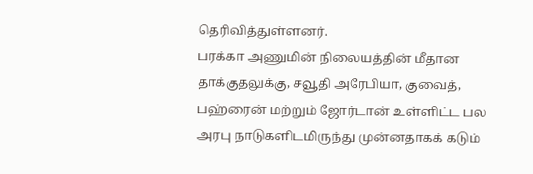தெரிவித்துள்ளனர்.
பரக்கா அணுமின் நிலையத்தின் மீதான தாக்குதலுக்கு, சவூதி அரேபியா, குவைத், பஹ்ரைன் மற்றும் ஜோர்டான் உள்ளிட்ட பல அரபு நாடுகளிடமிருந்து முன்னதாகக் கடும்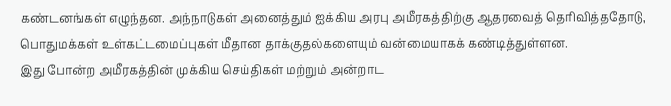கண்டனங்கள் எழுந்தன. அந்நாடுகள் அனைத்தும் ஐக்கிய அரபு அமீரகத்திற்கு ஆதரவைத் தெரிவித்ததோடு, பொதுமக்கள் உள்கட்டமைப்புகள் மீதான தாக்குதல்களையும் வன்மையாகக் கண்டித்துள்ளன.
இது போன்ற அமீரகத்தின் முக்கிய செய்திகள் மற்றும் அன்றாட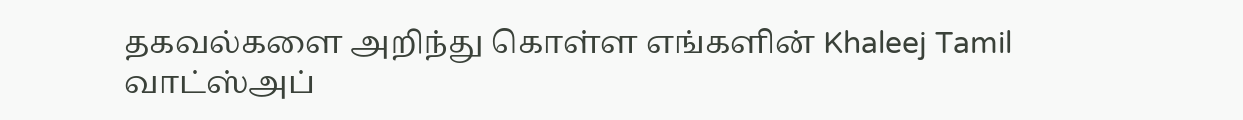தகவல்களை அறிந்து கொள்ள எங்களின் Khaleej Tamil வாட்ஸ்அப்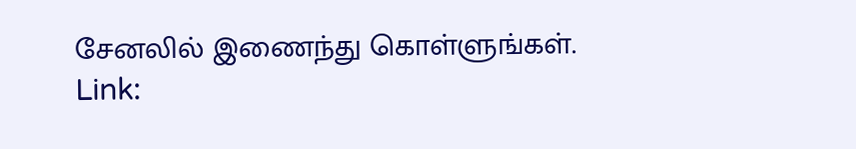சேனலில் இணைந்து கொள்ளுங்கள்.
Link: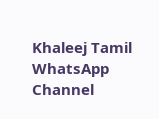Khaleej Tamil WhatsApp Channel